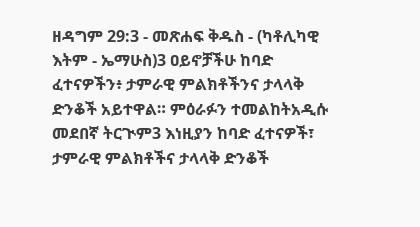ዘዳግም 29:3 - መጽሐፍ ቅዱስ - (ካቶሊካዊ እትም - ኤማሁስ)3 ዐይኖቻችሁ ከባድ ፈተናዎችን፥ ታምራዊ ምልክቶችንና ታላላቅ ድንቆች አይተዋል። ምዕራፉን ተመልከትአዲሱ መደበኛ ትርጒም3 እነዚያን ከባድ ፈተናዎች፣ ታምራዊ ምልክቶችና ታላላቅ ድንቆች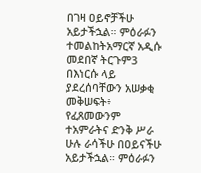በገዛ ዐይኖቻችሁ አይታችኋል። ምዕራፉን ተመልከትአማርኛ አዲሱ መደበኛ ትርጉም3 በእነርሱ ላይ ያደረሰባቸውን አሠቃቂ መቅሠፍት፥ የፈጸመውንም ተአምራትና ድንቅ ሥራ ሁሉ ራሳችሁ በዐይናችሁ አይታችኋል። ምዕራፉን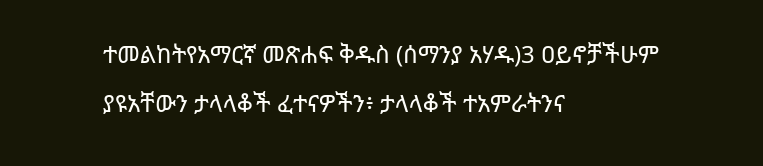ተመልከትየአማርኛ መጽሐፍ ቅዱስ (ሰማንያ አሃዱ)3 ዐይኖቻችሁም ያዩአቸውን ታላላቆች ፈተናዎችን፥ ታላላቆች ተአምራትንና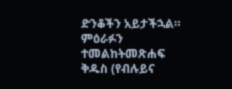ድንቆችን አይታችኋል። ምዕራፉን ተመልከትመጽሐፍ ቅዱስ (የብሉይና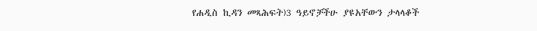የሐዲስ ኪዳን መጻሕፍት)3 ዓይኖቻችሁ ያዩአቸውን ታላላቆች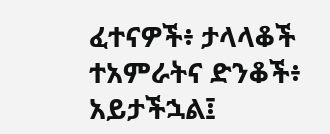ፈተናዎች፥ ታላላቆች ተአምራትና ድንቆች፥ አይታችኋል፤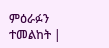ምዕራፉን ተመልከት |